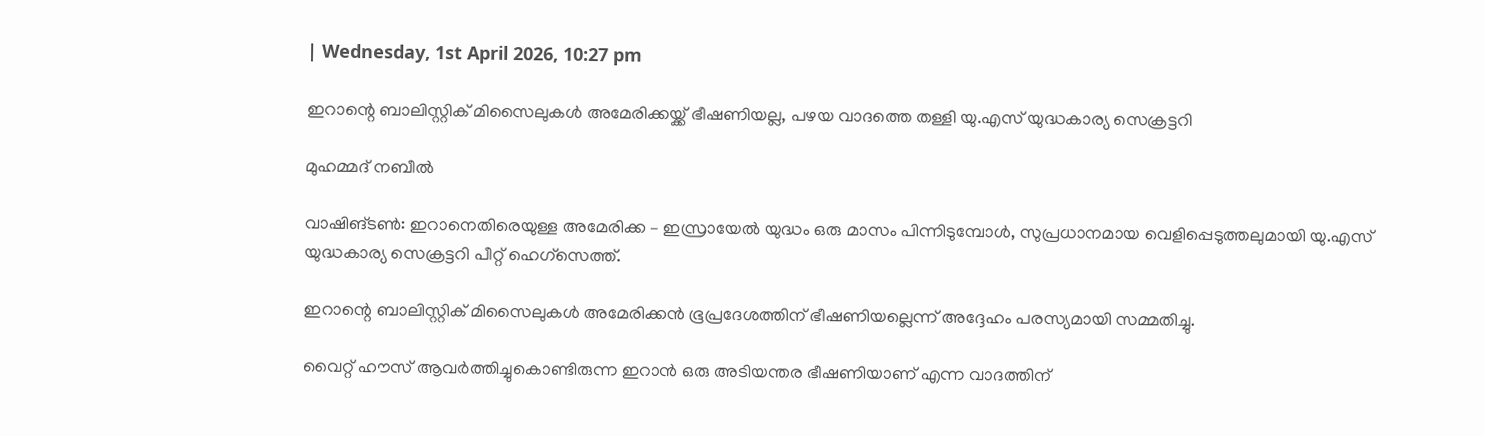| Wednesday, 1st April 2026, 10:27 pm

ഇറാന്റെ ബാലിസ്റ്റിക് മിസൈലുകൾ അമേരിക്കയ്ക്ക് ഭീഷണിയല്ല, പഴയ വാദത്തെ തള്ളി യു.എസ് യുദ്ധകാര്യ സെക്രട്ടറി

മുഹമ്മദ് നബീല്‍

വാഷിങ്ടൺ: ഇറാനെതിരെയുള്ള അമേരിക്ക – ഇസ്രായേൽ യുദ്ധം ഒരു മാസം പിന്നിടുമ്പോൾ, സുപ്രധാനമായ വെളിപ്പെടുത്തലുമായി യു.എസ് യുദ്ധകാര്യ സെക്രട്ടറി പീറ്റ് ഹെഗ്സെത്ത്.

ഇറാന്റെ ബാലിസ്റ്റിക് മിസൈലുകൾ അമേരിക്കൻ ഭൂപ്രദേശത്തിന് ഭീഷണിയല്ലെന്ന് അദ്ദേഹം പരസ്യമായി സമ്മതിച്ചു.

വൈറ്റ് ഹൗസ് ആവർത്തിച്ചുകൊണ്ടിരുന്ന ഇറാൻ ഒരു അടിയന്തര ഭീഷണിയാണ് എന്ന വാദത്തിന്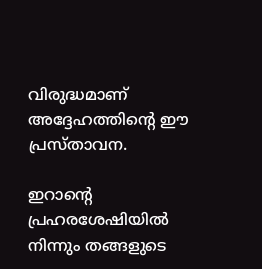വിരുദ്ധമാണ് അദ്ദേഹത്തിന്റെ ഈ പ്രസ്താവന.

ഇറാന്റെ പ്രഹരശേഷിയിൽ നിന്നും തങ്ങളുടെ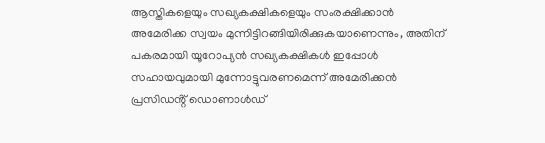ആസ്തികളെയും സഖ്യകക്ഷികളെയും സംരക്ഷിക്കാൻ അമേരിക്ക സ്വയം മുന്നിട്ടിറങ്ങിയിരിക്കുകയാണെന്നും, അതിന് പകരമായി യൂറോപ്യൻ സഖ്യകക്ഷികൾ ഇപ്പോൾ സഹായവുമായി മുന്നോട്ടുവരണമെന്ന് അമേരിക്കൻ പ്രസിഡൻ്റ് ഡൊണാൾഡ്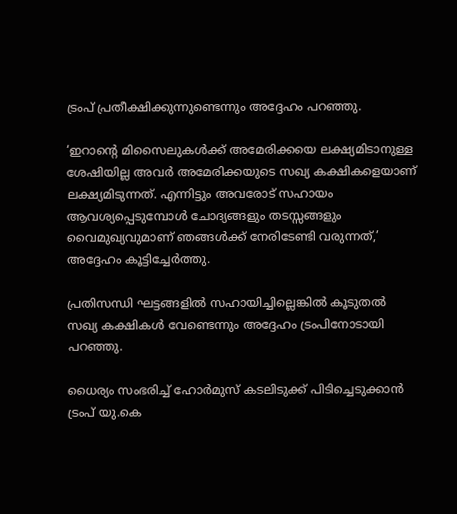ട്രംപ് പ്രതീക്ഷിക്കുന്നുണ്ടെന്നും അദ്ദേഹം പറഞ്ഞു.

‘ഇറാന്റെ മിസൈലുകൾക്ക് അമേരിക്കയെ ലക്ഷ്യമിടാനുള്ള ശേഷിയില്ല അവർ അമേരിക്കയുടെ സഖ്യ കക്ഷികളെയാണ് ലക്ഷ്യമിടുന്നത്. എന്നിട്ടും അവരോട് സഹായം ആവശ്യപ്പെടുമ്പോൾ ചോദ്യങ്ങളും തടസ്സങ്ങളും വൈമുഖ്യവുമാണ് ഞങ്ങൾക്ക് നേരിടേണ്ടി വരുന്നത്,’ അദ്ദേഹം കൂട്ടിച്ചേർത്തു.

പ്രതിസന്ധി ഘട്ടങ്ങളിൽ സഹായിച്ചില്ലെങ്കിൽ കൂടുതൽ സഖ്യ കക്ഷികൾ വേണ്ടെന്നും അദ്ദേഹം ട്രംപിനോടായി പറഞ്ഞു.

ധൈര്യം സംഭരിച്ച് ഹോർമുസ് കടലിടുക്ക് പിടിച്ചെടുക്കാൻ ട്രംപ് യു.കെ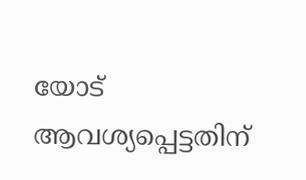യോട് ആവശ്യപ്പെട്ടതിന്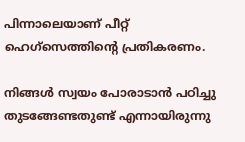പിന്നാലെയാണ് പീറ്റ് ഹെഗ്സെത്തിന്റെ പ്രതികരണം.

നിങ്ങൾ സ്വയം പോരാടാൻ പഠിച്ചു തുടങ്ങേണ്ടതുണ്ട് എന്നായിരുന്നു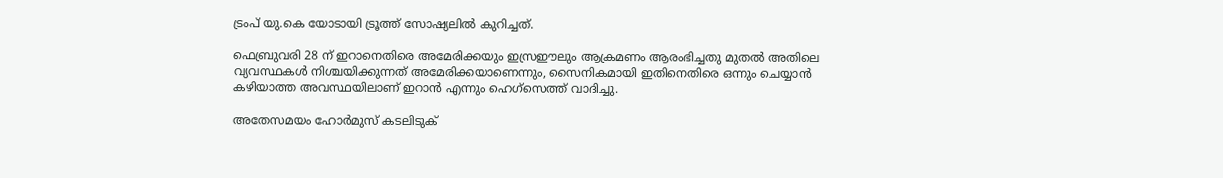ട്രംപ് യു.കെ യോടായി ട്രൂത്ത് സോഷ്യലിൽ കുറിച്ചത്.

ഫെബ്രുവരി 28 ന് ഇറാനെതിരെ അമേരിക്കയും ഇസ്രഈലും ആക്രമണം ആരംഭിച്ചതു മുതൽ അതിലെ വ്യവസ്ഥകൾ നിശ്ചയിക്കുന്നത് അമേരിക്കയാണെന്നും, സൈനികമായി ഇതിനെതിരെ ഒന്നും ചെയ്യാൻ കഴിയാത്ത അവസ്ഥയിലാണ് ഇറാൻ എന്നും ഹെഗ്സെത്ത് വാദിച്ചു.

അതേസമയം ഹോർമുസ് കടലിടുക്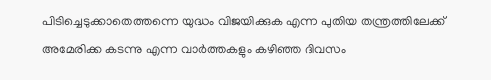പിടിച്ചെടുക്കാതെത്തന്നെ യുദ്ധം വിജയിക്കുക എന്ന പുതിയ തന്ത്രത്തിലേക്ക് അമേരിക്ക കടന്നു എന്ന വാർത്തകളും കഴിഞ്ഞ ദിവസം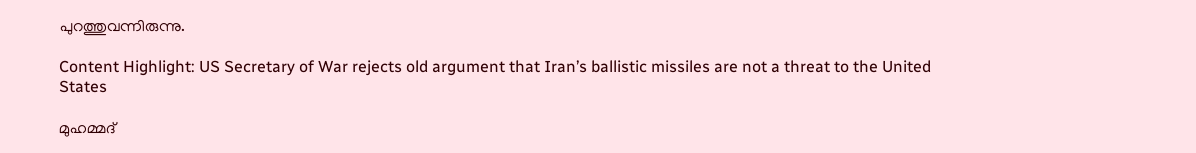പുറത്തുവന്നിരുന്നു.

Content Highlight: US Secretary of War rejects old argument that Iran’s ballistic missiles are not a threat to the United States

മുഹമ്മദ്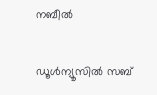നബീല്‍

ഡൂള്‍ന്യൂസില്‍ സബ്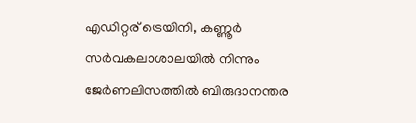എഡിറ്റര് ട്രെയിനി, കണ്ണൂർ സര്‍വകലാശാലയില്‍ നിന്നും ജേര്‍ണലിസത്തില്‍ ബിരുദാനന്തര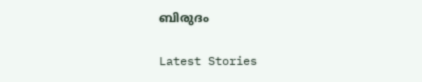ബിരുദം

Latest Stories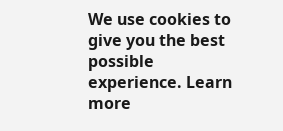We use cookies to give you the best possible experience. Learn more